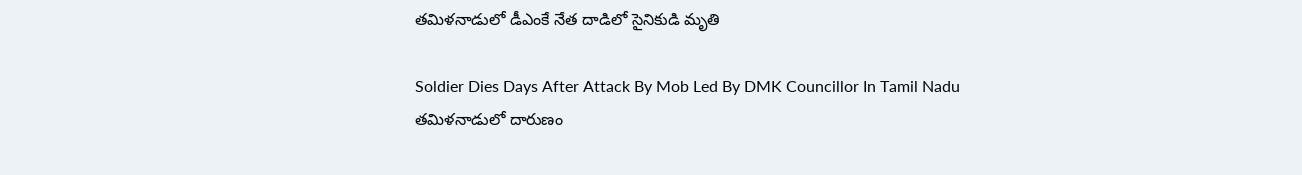తమిళనాడులో డీఎంకే నేత దాడిలో సైనికుడి మృతి

Soldier Dies Days After Attack By Mob Led By DMK Councillor In Tamil Nadu
తమిళనాడులో దారుణం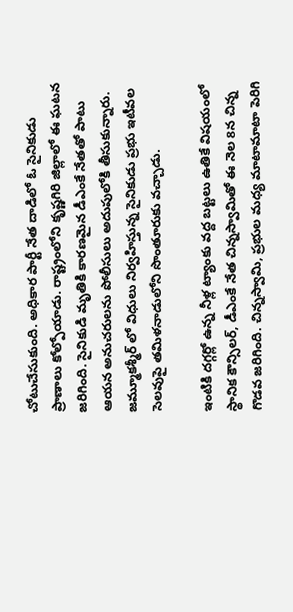చోటుచేసుకుంది. అధికార పార్టీ నేత దాడిలో ఓ సైనికుడు ప్రాణాలు కోల్పోయాడు. రాష్ట్రంలోని కృష్ణగిరి జిల్లాలో ఈ ఘటన జరిగింది. సైనికుడి మృతికి కారణమైన డీఎంకే నేతతో పాటు ఆయన అనుచరులను పోలీసులు అదుపులోకి తీసుకున్నారు. జమ్మూకశ్మీర్ లో విధులు నిర్వహిస్తున్న సైనికుడు ప్రభు ఇటీవల సెలవుపై తమిళనాడులోని సొంతూరుకు వచ్చాడు.

ఇంటికి దగ్గర్లో ఉన్న నీళ్ల ట్యాంకు వద్ద బట్టలు ఉతికే విషయంలో స్థానిక కౌన్సిలర్, డీఎంకే నేత చిన్నస్వామితో ఈ నెల 8న చిన్న గొడవ జరిగింది. చిన్నస్వామి, ప్రభుల మధ్య మాటామాటా పెరిగి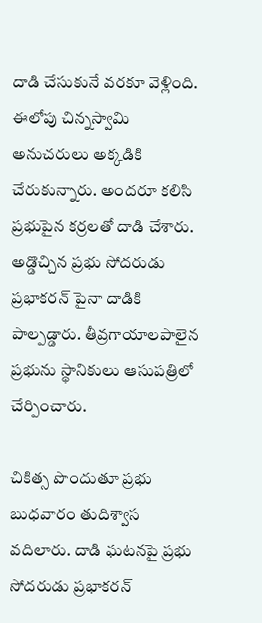దాడి చేసుకునే వరకూ వెళ్లింది. ఈలోపు చిన్నస్వామి అనుచరులు అక్కడికి చేరుకున్నారు. అందరూ కలిసి ప్రభుపైన కర్రలతో దాడి చేశారు. అడ్డొచ్చిన ప్రభు సోదరుడు ప్రభాకరన్ పైనా దాడికి పాల్పడ్డారు. తీవ్రగాయాలపాలైన ప్రభును స్థానికులు ఆసుపత్రిలో చేర్పించారు.

చికిత్స పొందుతూ ప్రభు బుధవారం తుదిశ్వాస వదిలారు. దాడి ఘటనపై ప్రభు సోదరుడు ప్రభాకరన్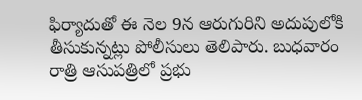ఫిర్యాదుతో ఈ నెల 9న ఆరుగురిని అదుపులోకి తీసుకున్నట్లు పోలీసులు తెలిపారు. బుధవారం రాత్రి ఆసుపత్రిలో ప్రభు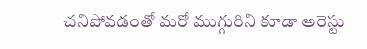చనిపోవడంతో మరో ముగ్గురిని కూడా అరెస్టు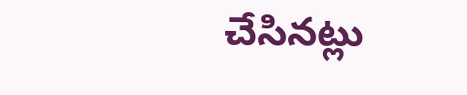చేసినట్లు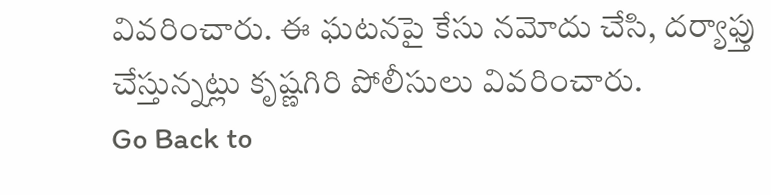వివరించారు. ఈ ఘటనపై కేసు నమోదు చేసి, దర్యాఫ్తు చేస్తున్నట్లు కృష్ణగిరి పోలీసులు వివరించారు.
Go Back to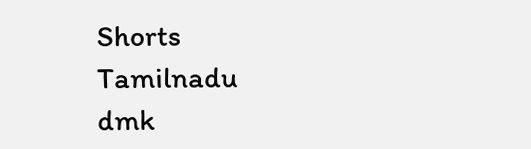Shorts
Tamilnadu
dmk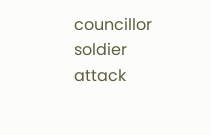councillor
soldier
attack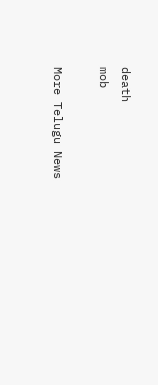death
mob

More Telugu News